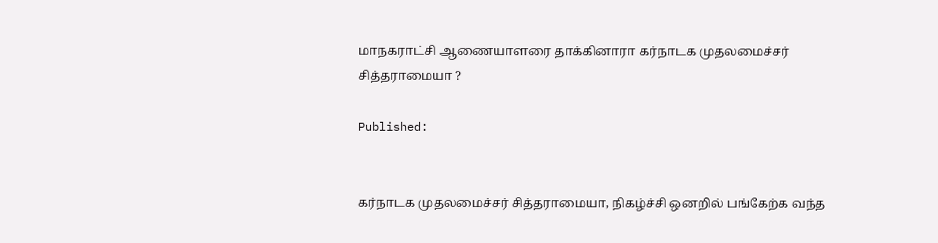மாநகராட்சி ஆணையாளரை தாக்கினாரா கர்நாடக முதலமைச்சர் சித்தராமையா ?

Published:


கர்நாடக முதலமைச்சர் சித்தராமையா, நிகழ்ச்சி ஒனறில் பங்கேற்க வந்த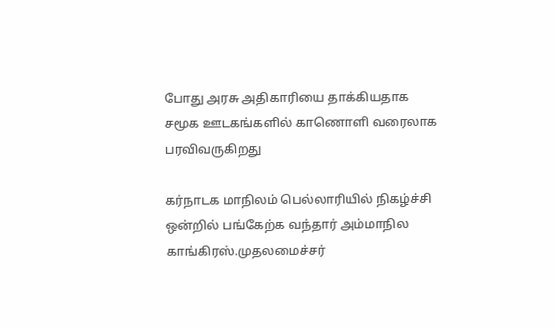போது அரசு அதிகாரியை தாக்கியதாக சமூக ஊடகங்களில் காணொளி வரைலாக பரவிவருகிறது

கர்நாடக மாநிலம் பெல்லாரியில் நிகழ்ச்சி ஒன்றில் பங்கேற்க வந்தார் அம்மாநில காங்கிரஸ்.முதலமைச்சர்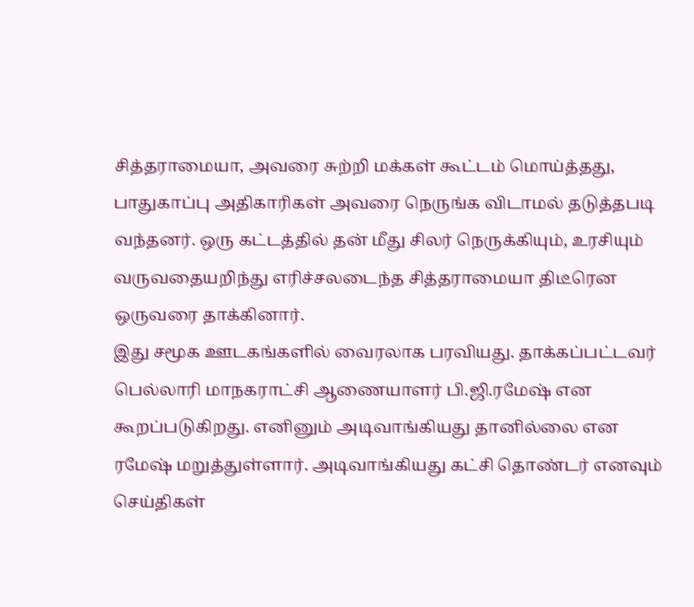சித்தராமையா, அவரை சுற்றி மக்கள் கூட்டம் மொய்த்தது,
பாதுகாப்பு அதிகாரிகள் அவரை நெருங்க விடாமல் தடுத்தபடி வந்தனர். ஒரு கட்டத்தில் தன் மீது சிலர் நெருக்கியும், உரசியும் வருவதையறிந்து எரிச்சலடைந்த சித்தராமையா திடீரென ஒருவரை தாக்கினார்.
இது சமூக ஊடகங்களில் வைரலாக பரவியது. தாக்கப்பட்டவர் பெல்லாரி மாநகராட்சி ஆணையாளர் பி.ஜி.ரமேஷ் என கூறப்படுகிறது. எனினும் அடிவாங்கியது தானில்லை என ரமேஷ் மறுத்துள்ளார். அடிவாங்கியது கட்சி தொண்டர் எனவும் செய்திகள்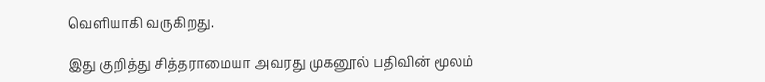வெளியாகி வருகிறது.

இது குறித்து சித்தராமையா அவரது முகனூல் பதிவின் மூலம்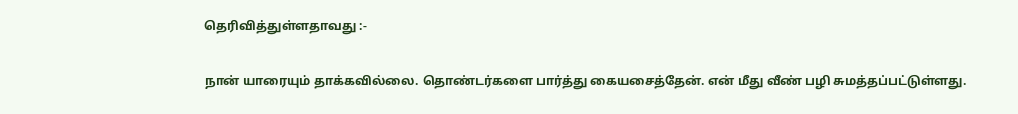தெரிவித்துள்ளதாவது :-

நான் யாரையும் தாக்கவில்லை. தொண்டர்களை பார்த்து கையசைத்தேன். என் மீது வீண் பழி சுமத்தப்பட்டுள்ளது.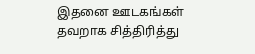இதனை ஊடகங்கள் தவறாக சித்திரித்து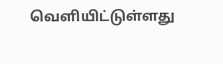வெளியிட்டுள்ளது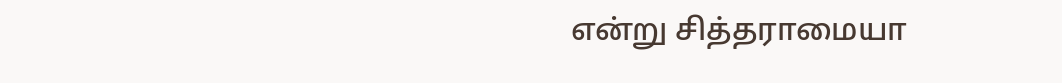என்று சித்தராமையா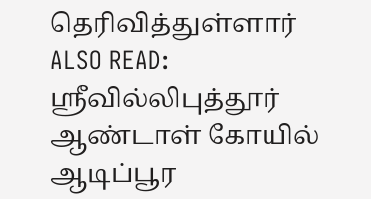தெரிவித்துள்ளார்
ALSO READ:  ஸ்ரீவில்லிபுத்தூர் ஆண்டாள் கோயில் ஆடிப்பூர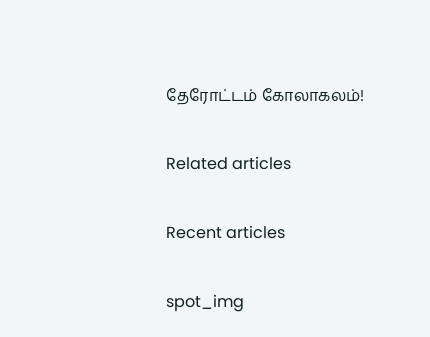தேரோட்டம் கோலாகலம்!

Related articles

Recent articles

spot_img